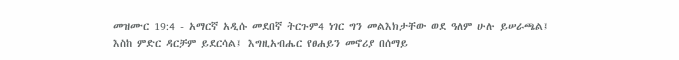መዝሙር 19:4 - አማርኛ አዲሱ መደበኛ ትርጉም4 ነገር ግን መልእክታቸው ወደ ዓለም ሁሉ ይሠራጫል፤ እስከ ምድር ዳርቻም ይደርሳል፤ እግዚአብሔር የፀሐይን መኖሪያ በሰማይ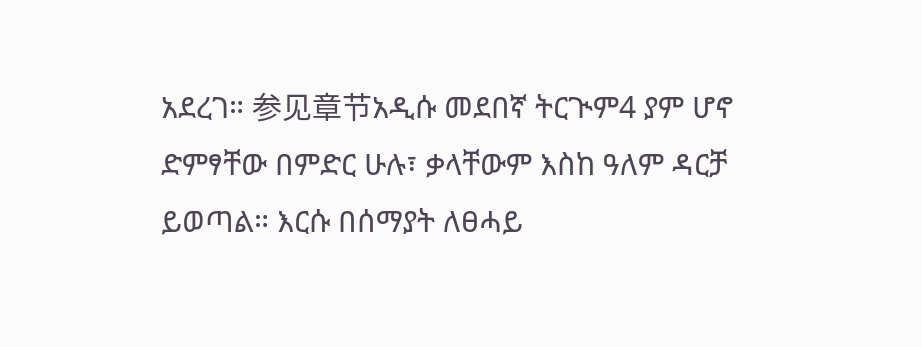አደረገ። 参见章节አዲሱ መደበኛ ትርጒም4 ያም ሆኖ ድምፃቸው በምድር ሁሉ፣ ቃላቸውም እስከ ዓለም ዳርቻ ይወጣል። እርሱ በሰማያት ለፀሓይ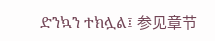ድንኳን ተክሏል፤ 参见章节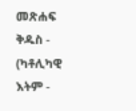መጽሐፍ ቅዱስ - (ካቶሊካዊ እትም -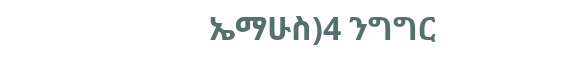ኤማሁስ)4 ንግግር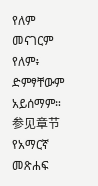የለም መናገርም የለም፥ ድምፃቸውም አይሰማም። 参见章节የአማርኛ መጽሐፍ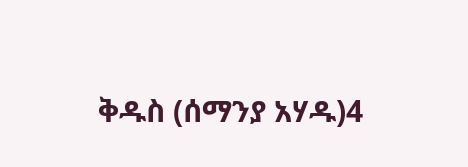ቅዱስ (ሰማንያ አሃዱ)4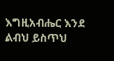እግዚአብሔር እንደ ልብህ ይስጥህ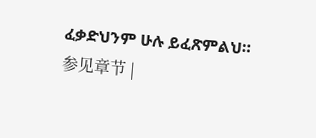ፈቃድህንም ሁሉ ይፈጽምልህ። 参见章节 |